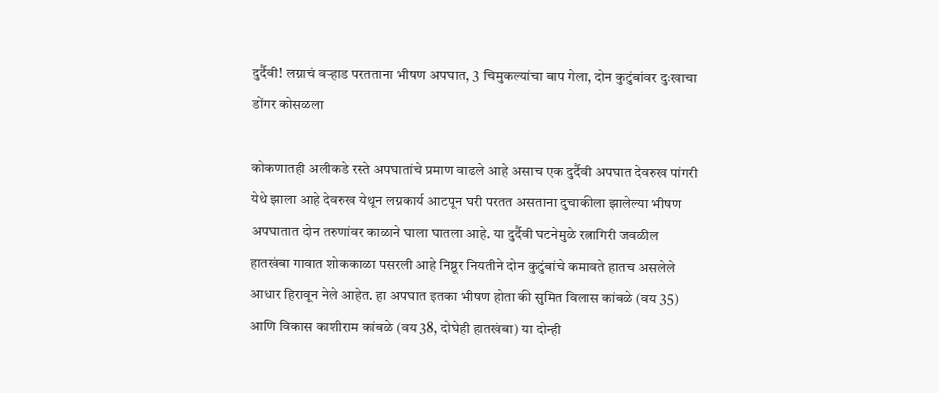दुर्दैवी! लग्नाचं वऱ्हाड परतताना भीषण अपघात, 3 चिमुकल्यांचा बाप गेला, दोन कुटुंबांवर दुःखाचा डोंगर कोसळला

कोकणातही अलीकडे रस्ते अपघातांचे प्रमाण वाढले आहे असाच एक दुर्दैवी अपघात देवरुख पांगरी येथे झाला आहे देवरुख येथून लग्नकार्य आटपून घरी परतत असताना दुचाकीला झालेल्या भीषण अपघातात दोन तरुणांवर काळाने घाला घातला आहे. या दुर्दैवी घटनेमुळे रत्नागिरी जवळील हातखंबा गावात शोककाळा पसरली आहे निष्ठूर नियतीने दोन कुटुंबांचे कमावते हातच असलेले आधार हिरावून नेले आहेत. हा अपघात इतका भीषण होता की सुमित विलास कांबळे (वय 35) आणि विकास काशीराम कांबळे (वय 38, दोघेही हातखंबा) या दोन्ही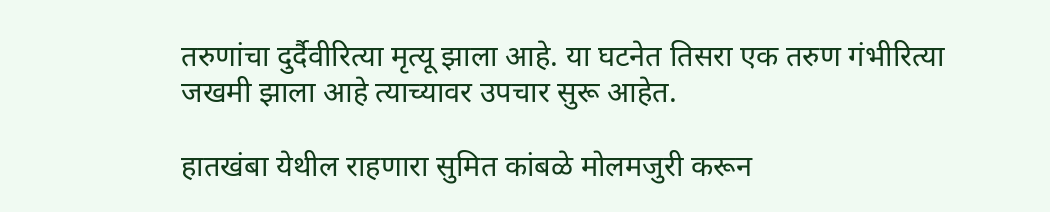तरुणांचा दुर्दैवीरित्या मृत्यू झाला आहे. या घटनेत तिसरा एक तरुण गंभीरित्या जखमी झाला आहे त्याच्यावर उपचार सुरू आहेत.

हातखंबा येथील राहणारा सुमित कांबळे मोलमजुरी करून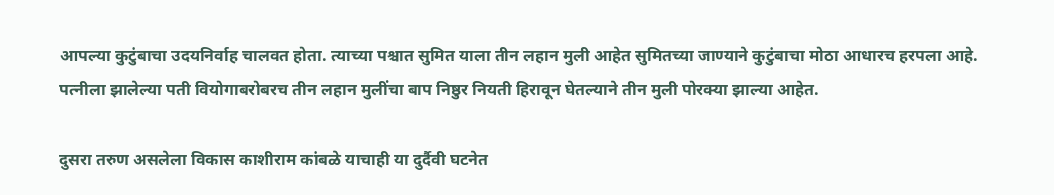आपल्या कुटुंबाचा उदयनिर्वाह चालवत होता. त्याच्या पश्चात सुमित याला तीन लहान मुली आहेत सुमितच्या जाण्याने कुटुंबाचा मोठा आधारच हरपला आहे. पत्नीला झालेल्या पती वियोगाबरोबरच तीन लहान मुलींचा बाप निष्ठुर नियती हिरावून घेतल्याने तीन मुली पोरक्या झाल्या आहेत.

दुसरा तरुण असलेला विकास काशीराम कांबळे याचाही या दुर्दैवी घटनेत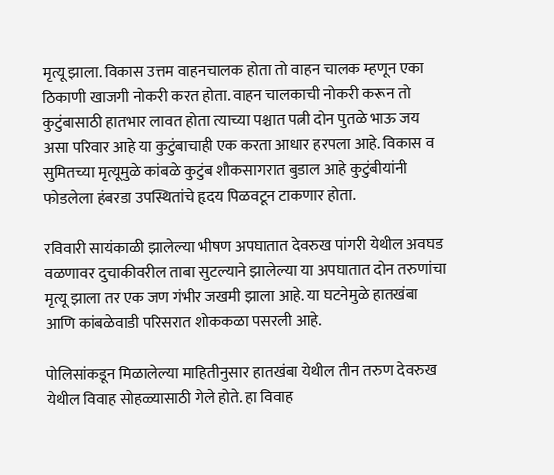मृत्यू झाला. विकास उत्तम वाहनचालक होता तो वाहन चालक म्हणून एका ठिकाणी खाजगी नोकरी करत होता. वाहन चालकाची नोकरी करून तो कुटुंबासाठी हातभार लावत होता त्याच्या पश्चात पत्नी दोन पुतळे भाऊ जय असा परिवार आहे या कुटुंबाचाही एक करता आधार हरपला आहे. विकास व सुमितच्या मृत्यूमुळे कांबळे कुटुंब शौकसागरात बुडाल आहे कुटुंबीयांनी फोडलेला हंबरडा उपस्थितांचे हृदय पिळवटून टाकणार होता.

रविवारी सायंकाळी झालेल्या भीषण अपघातात देवरुख पांगरी येथील अवघड वळणावर दुचाकीवरील ताबा सुटल्याने झालेल्या या अपघातात दोन तरुणांचा मृत्यू झाला तर एक जण गंभीर जखमी झाला आहे. या घटनेमुळे हातखंबा आणि कांबळेवाडी परिसरात शोककळा पसरली आहे.

पोलिसांकडून मिळालेल्या माहितीनुसार हातखंबा येथील तीन तरुण देवरुख येथील विवाह सोहळ्यासाठी गेले होते. हा विवाह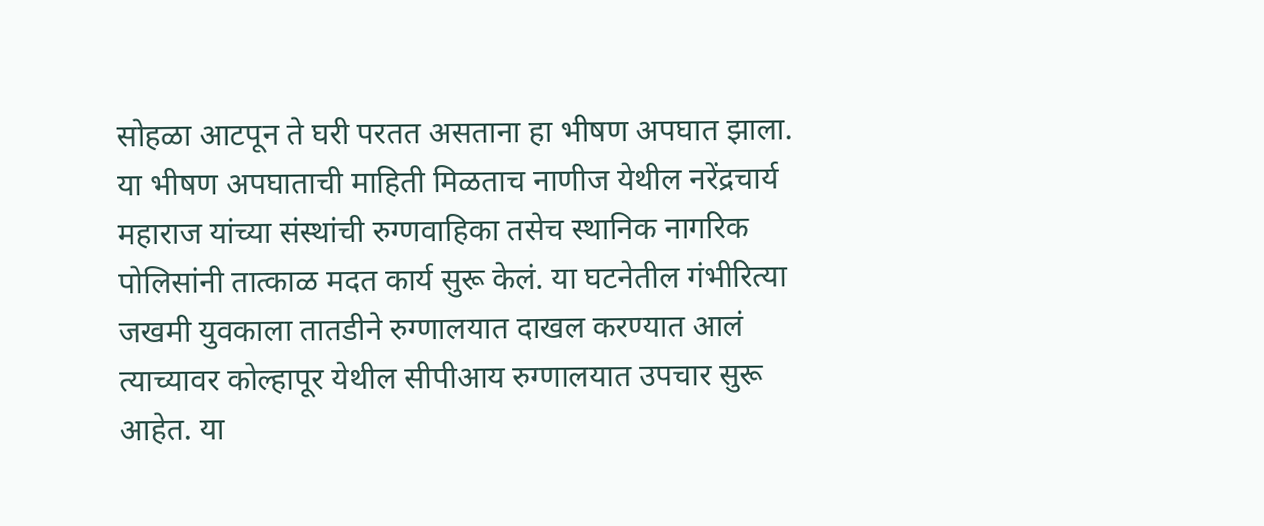सोहळा आटपून ते घरी परतत असताना हा भीषण अपघात झाला. या भीषण अपघाताची माहिती मिळताच नाणीज येथील नरेंद्रचार्य महाराज यांच्या संस्थांची रुग्णवाहिका तसेच स्थानिक नागरिक पोलिसांनी तात्काळ मदत कार्य सुरू केलं. या घटनेतील गंभीरित्या जखमी युवकाला तातडीने रुग्णालयात दाखल करण्यात आलं त्याच्यावर कोल्हापूर येथील सीपीआय रुग्णालयात उपचार सुरू आहेत. या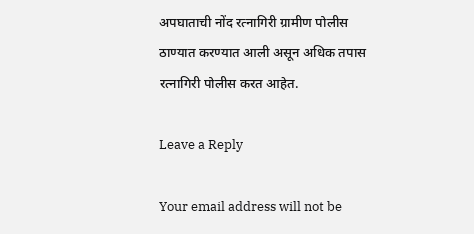अपघाताची नोंद रत्नागिरी ग्रामीण पोलीस ठाण्यात करण्यात आली असून अधिक तपास रत्नागिरी पोलीस करत आहेत.

Leave a Reply

Your email address will not be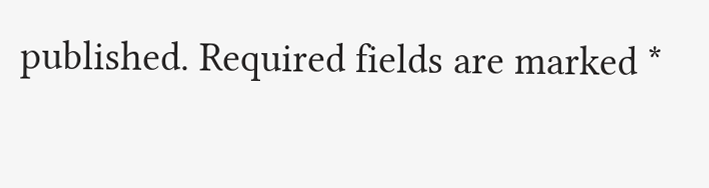published. Required fields are marked *